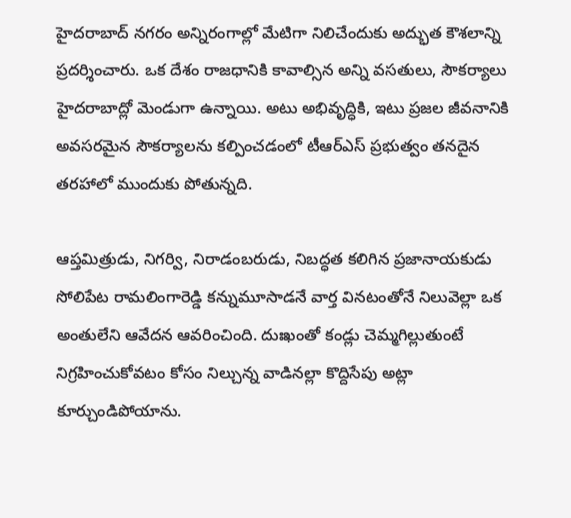హైదరాబాద్ నగరం అన్నిరంగాల్లో మేటిగా నిలిచేందుకు అద్భుత కౌశలాన్ని ప్రదర్శించారు. ఒక దేశం రాజధానికి కావాల్సిన అన్ని వసతులు, సౌకర్యాలు హైదరాబాద్లో మెండుగా ఉన్నాయి. అటు అభివృద్ధికి, ఇటు ప్రజల జీవనానికి అవసరమైన సౌకర్యాలను కల్పించడంలో టీఆర్ఎస్ ప్రభుత్వం తనదైన తరహాలో ముందుకు పోతున్నది.

ఆప్తమిత్రుడు, నిగర్వి, నిరాడంబరుడు, నిబద్ధత కలిగిన ప్రజానాయకుడు సోలిపేట రామలింగారెడ్డి కన్నుమూసాడనే వార్త వినటంతోనే నిలువెల్లా ఒక అంతులేని ఆవేదన ఆవరించింది. దుఃఖంతో కండ్లు చెమ్మగిల్లుతుంటే నిగ్రహించుకోవటం కోసం నిల్చున్న వాడినల్లా కొద్దిసేపు అట్లా కూర్చుండిపోయాను.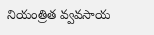నియంత్రిత వ్వవసాయ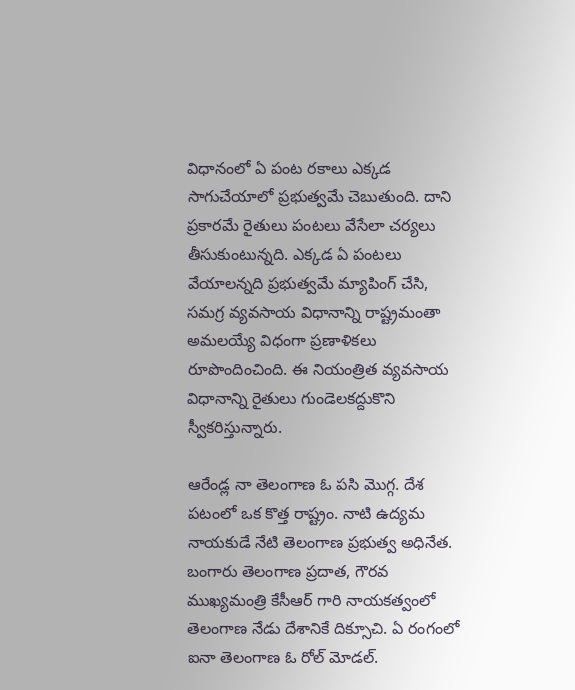విధానంలో ఏ పంట రకాలు ఎక్కడ సాగుచేయాలో ప్రభుత్వమే చెబుతుంది. దాని ప్రకారమే రైతులు పంటలు వేసేలా చర్యలు తీసుకుంటున్నది. ఎక్కడ ఏ పంటలు వేయాలన్నది ప్రభుత్వమే మ్యాపింగ్ చేసి, సమగ్ర వ్యవసాయ విధానాన్ని రాష్ట్రమంతా అమలయ్యే విధంగా ప్రణాళికలు రూపొందించింది. ఈ నియంత్రిత వ్యవసాయ విధానాన్ని రైతులు గుండెలకద్దుకొని స్వీకరిస్తున్నారు.

ఆరేండ్ల నా తెలంగాణ ఓ పసి మొగ్గ. దేశ పటంలో ఒక కొత్త రాష్ట్రం. నాటి ఉద్యమ నాయకుడే నేటి తెలంగాణ ప్రభుత్వ అధినేత. బంగారు తెలంగాణ ప్రదాత, గౌరవ ముఖ్యమంత్రి కేసీఆర్ గారి నాయకత్వంలో తెలంగాణ నేడు దేశానికే దిక్సూచి. ఏ రంగంలో ఐనా తెలంగాణ ఓ రోల్ మోడల్.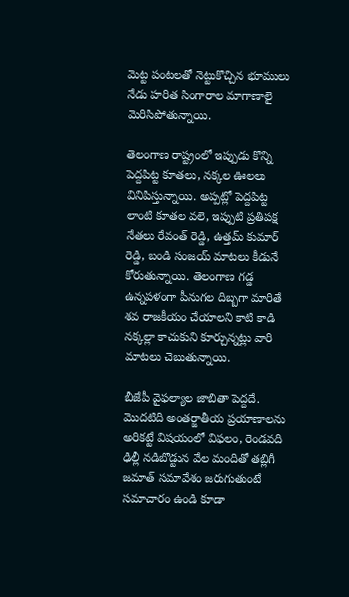మెట్ట పంటలతో నెట్టుకొచ్చిన భూములు నేడు హరిత సింగారాల మాగాణాలై మెరిసిపోతున్నాయి.

తెలంగాణ రాష్ట్రంలో ఇప్పుడు కొన్ని పెద్దపిట్ట కూతలు, నక్కల ఊలలు వినిపిస్తున్నాయి. అప్పట్లో పెద్దపిట్ట లాంటి కూతల వలె, ఇప్పుటి ప్రతిపక్ష నేతలు రేవంత్ రెడ్డి, ఉత్తమ్ కుమార్ రెడ్డి, బండి సంజయ్ మాటలు కీడునే కోరుతున్నాయి. తెలంగాణ గడ్డ ఉన్నపళంగా పీనుగల దిబ్బగా మారితే శవ రాజకీయం చేయాలని కాటి కాడి నక్కల్లా కాచుకుని కూర్చున్నట్లు వారి మాటలు చెబుతున్నాయి.

బీజేపీ వైఫల్యాల జాబితా పెద్దదే. మొదటిది అంతర్జాతీయ ప్రయాణాలను అరికట్టే విషయంలో విఫలం, రెండవది ఢిల్లీ నడిబొడ్టున వేల మందితో తబ్లిగీ జమాత్ సమావేశం జరుగుతుంటే సమాచారం ఉండి కూడా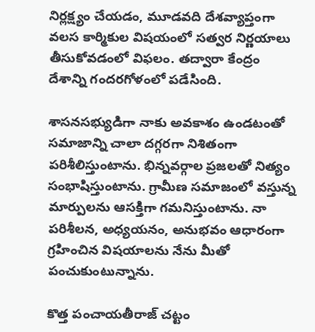నిర్లక్ష్యం చేయడం, మూడవది దేశవ్యాప్తంగా వలస కార్మికుల విషయంలో సత్వర నిర్ణయాలు తీసుకోవడంలో విఫలం. తద్వారా కేంద్రం దేశాన్ని గందరగోళంలో పడేసింది.

శాసనసభ్యుడిగా నాకు అవకాశం ఉండటంతో సమాజాన్ని చాలా దగ్గరగా నిశితంగా పరిశీలిస్తుంటాను. భిన్నవర్గాల ప్రజలతో నిత్యం సంభాషిస్తుంటాను. గ్రామీణ సమాజంలో వస్తున్న మార్పులను ఆసక్తిగా గమనిస్తుంటాను. నా పరిశీలన, అధ్యయనం, అనుభవం ఆధారంగా గ్రహించిన విషయాలను నేను మీతో పంచుకుంటున్నాను.

కొత్త పంచాయతీరాజ్ చట్టం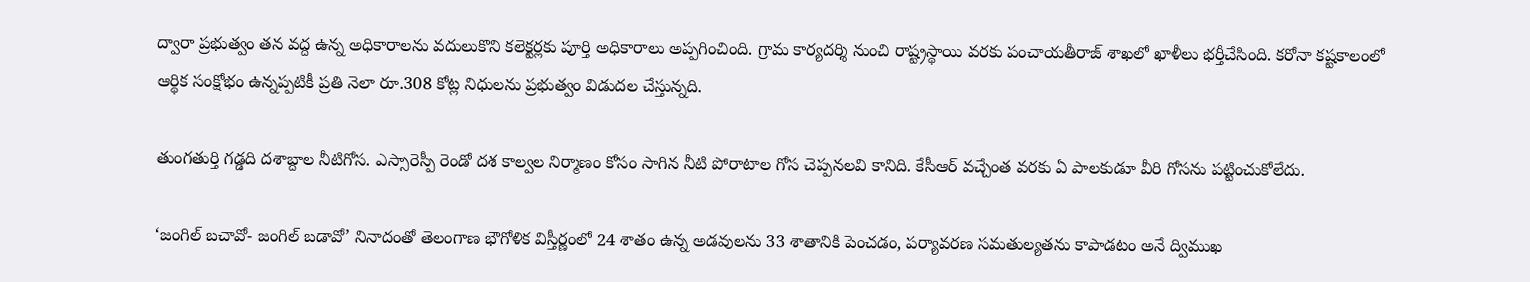ద్వారా ప్రభుత్వం తన వద్ద ఉన్న అధికారాలను వదులుకొని కలెక్టర్లకు పూర్తి అధికారాలు అప్పగించింది. గ్రామ కార్యదర్శి నుంచి రాష్ట్రస్థాయి వరకు పంచాయతీరాజ్ శాఖలో ఖాళీలు భర్తీచేసింది. కరోనా కష్టకాలంలో ఆర్థిక సంక్షోభం ఉన్నప్పటికీ ప్రతి నెలా రూ.308 కోట్ల నిధులను ప్రభుత్వం విడుదల చేస్తున్నది.

తుంగతుర్తి గడ్డది దశాబ్దాల నీటిగోస. ఎస్సారెస్పీ రెండో దశ కాల్వల నిర్మాణం కోసం సాగిన నీటి పోరాటాల గోస చెప్పనలవి కానిది. కేసీఆర్ వచ్చేంత వరకు ఏ పాలకుడూ వీరి గోసను పట్టించుకోలేదు.

‘జంగిల్ బచావో- జంగిల్ బడావో’ నినాదంతో తెలంగాణ భౌగోళిక విస్తీర్ణంలో 24 శాతం ఉన్న అడవులను 33 శాతానికి పెంచడం, పర్యావరణ సమతుల్యతను కాపాడటం అనే ద్విముఖ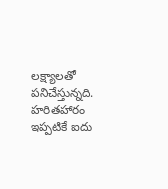లక్ష్యాలతో పనిచేస్తున్నది. హరితహారం ఇప్పటికే ఐదు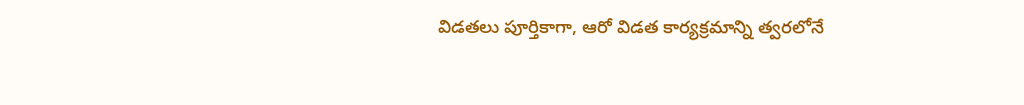విడతలు పూర్తికాగా, ఆరో విడత కార్యక్రమాన్ని త్వరలోనే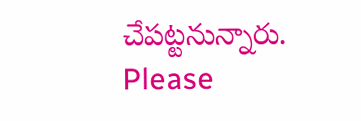చేపట్టనున్నారు.
Please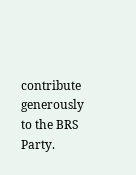contribute generously to the BRS Party.